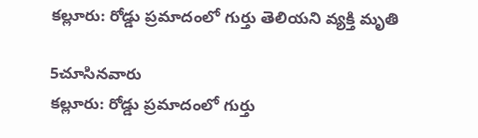కల్లూరు: రోడ్డు ప్రమాదంలో గుర్తు తెలియని వ్యక్తి మృతి

5చూసినవారు
కల్లూరు: రోడ్డు ప్రమాదంలో గుర్తు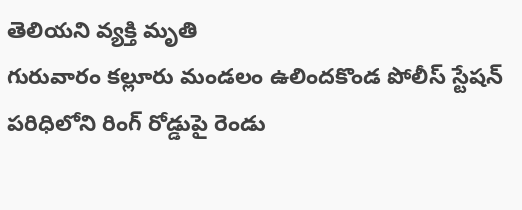తెలియని వ్యక్తి మృతి
గురువారం కల్లూరు మండలం ఉలిందకొండ పోలీస్ స్టేషన్ పరిధిలోని రింగ్ రోడ్డుపై రెండు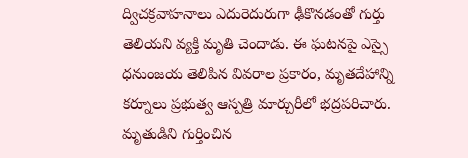ద్విచక్రవాహనాలు ఎదురెదురుగా ఢీకొనడంతో గుర్తు తెలియని వ్యక్తి మృతి చెందాడు. ఈ ఘటనపై ఎస్సై ధనుంజయ తెలిపిన వివరాల ప్రకారం, మృతదేహాన్ని కర్నూలు ప్రభుత్వ ఆస్పత్రి మార్చురీలో భద్రపరిచారు. మృతుడిని గుర్తించిన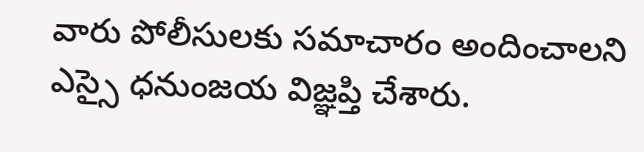వారు పోలీసులకు సమాచారం అందించాలని ఎస్సై ధనుంజయ విజ్ఞప్తి చేశారు.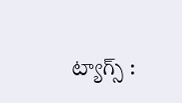ట్యాగ్స్ :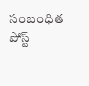సంబంధిత పోస్ట్